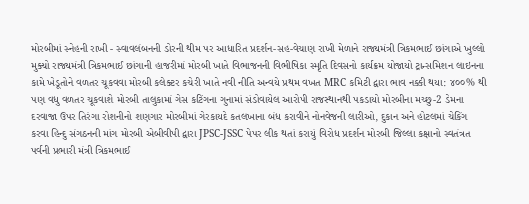મોરબીમાં સ્નેહની રાખી - સ્વાવલંબનની ડોરની થીમ પર આધારિત પ્રદર્શન-સહ-વેચાણ રાખી મેળાને રાજ્યમંત્રી ત્રિકમભાઈ છાંગાએ ખુલ્લો મુક્યો રાજ્યમંત્રી ત્રિકમભાઈ છાંગાની હાજરીમાં મોરબી ખાતે વિભાજનની વિભીષિકા સ્મૃતિ દિવસનો કાર્યક્રમ યોજાયો ટ્રાન્સમિશન લાઇનના કામે ખેડૂતોને વળતર ચૂકવવા મોરબી કલેક્ટર કચેરી ખાતે નવી નીતિ અન્વયે પ્રથમ વખત MRC કમિટી દ્વારા ભાવ નક્કી થયા: ૪૦૦% થી પણ વધુ વળતર ચૂકવાશે મોરબી તાલુકામાં ગેસ કટિંગના ગુનામાં સંડોવાયેલ આરોપી રાજસ્થાનથી પકડાયો મોરબીના મચ્છુ-2 ડેમના દરવાજા ઉપર તિરંગા રોશનીનો શણગાર મોરબીમાં ગેરકાયદે કતલખાના બંધ કરાવીને નોનવેજની લારીઓ, દુકાન અને હોટલમાં ચેકિંગ કરવા હિન્દુ સંગઠનની માંગ મોરબી એબીવીપી દ્વારા JPSC-JSSC પેપર લીક થતાં કરાયું વિરોધ પ્રદર્શન મોરબી જિલ્લા કક્ષાનો સ્વતંત્રત પર્વની પ્રભારી મંત્રી ત્રિકમભાઈ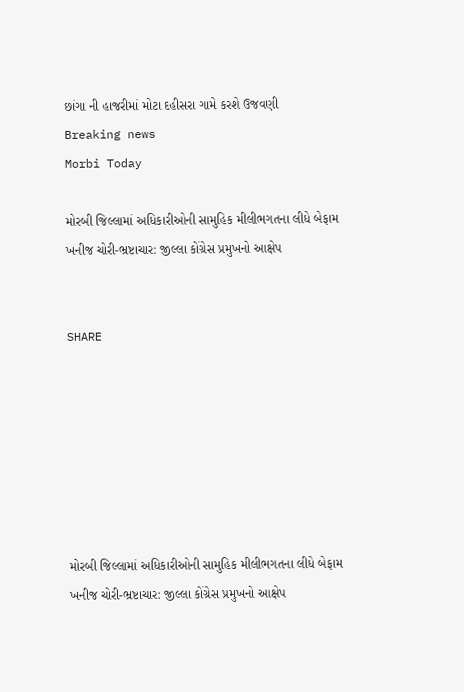છાંગા ની હાજરીમાં મોટા દહીસરા ગામે કરશે ઉજવણી
Breaking news
Morbi Today

મોરબી જિલ્લામાં અધિકારીઓની સામુહિક મીલીભગતના લીધે બેફામ ખનીજ ચોરી-ભ્રષ્ટાચાર: જીલ્લા કોંગ્રેસ પ્રમુખનો આક્ષેપ


SHARE







મોરબી જિલ્લામાં અધિકારીઓની સામુહિક મીલીભગતના લીધે બેફામ ખનીજ ચોરી-ભ્રષ્ટાચાર: જીલ્લા કોંગ્રેસ પ્રમુખનો આક્ષેપ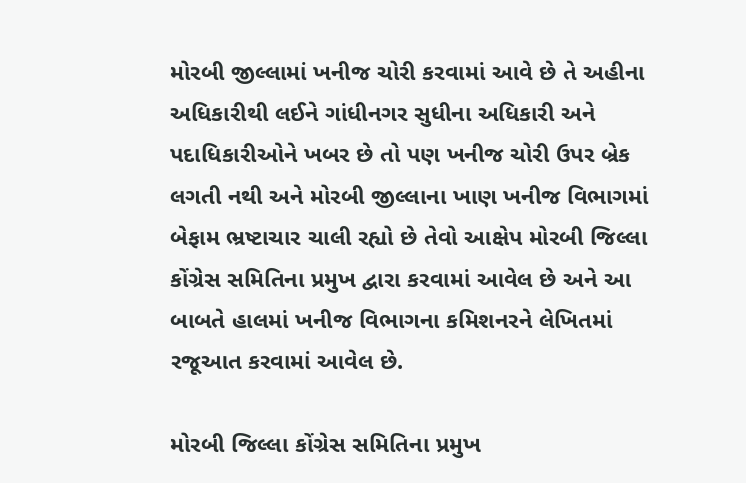મોરબી જીલ્લામાં ખનીજ ચોરી કરવામાં આવે છે તે અહીના અધિકારીથી લઈને ગાંધીનગર સુધીના અધિકારી અને પદાધિકારીઓને ખબર છે તો પણ ખનીજ ચોરી ઉપર બ્રેક લગતી નથી અને મોરબી જીલ્લાના ખાણ ખનીજ વિભાગમાં બેફામ ભ્રષ્ટાચાર ચાલી રહ્યો છે તેવો આક્ષેપ મોરબી જિલ્લા કોંગ્રેસ સમિતિના પ્રમુખ દ્વારા કરવામાં આવેલ છે અને આ બાબતે હાલમાં ખનીજ વિભાગના કમિશનરને લેખિતમાં રજૂઆત કરવામાં આવેલ છે.

મોરબી જિલ્લા કોંગ્રેસ સમિતિના પ્રમુખ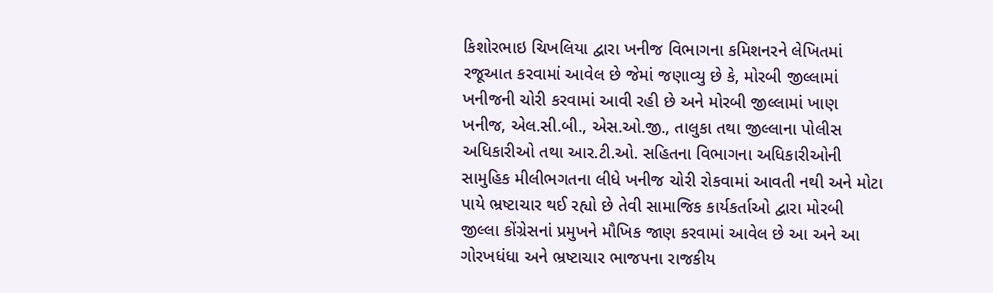કિશોરભાઇ ચિખલિયા દ્વારા ખનીજ વિભાગના કમિશનરને લેખિતમાં રજૂઆત કરવામાં આવેલ છે જેમાં જણાવ્યુ છે કે, મોરબી જીલ્લામાં ખનીજની ચોરી કરવામાં આવી રહી છે અને મોરબી જીલ્લામાં ખાણ ખનીજ, એલ.સી.બી., એસ.ઓ.જી., તાલુકા તથા જીલ્લાના પોલીસ અધિકારીઓ તથા આર.ટી.ઓ. સહિતના વિભાગના અધિકારીઓની સામુહિક મીલીભગતના લીધે ખનીજ ચોરી રોકવામાં આવતી નથી અને મોટા પાયે ભ્રષ્ટાચાર થઈ રહ્યો છે તેવી સામાજિક કાર્યકર્તાઓ દ્વારા મોરબી જીલ્લા કોંગ્રેસનાં પ્રમુખને મૌખિક જાણ કરવામાં આવેલ છે આ અને આ ગોરખધંધા અને ભ્રષ્ટાચાર ભાજપના રાજકીય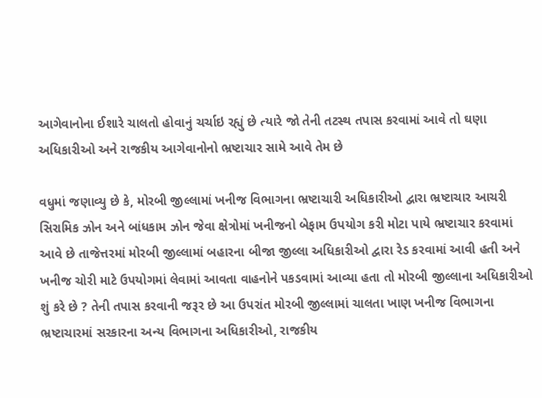આગેવાનોના ઈશારે ચાલતો હોવાનું ચર્ચાઇ રહ્યું છે ત્યારે જો તેની તટસ્થ તપાસ કરવામાં આવે તો ઘણા અધિકારીઓ અને રાજકીય આગેવાનોનો ભ્રષ્ટાચાર સામે આવે તેમ છે

વધુમાં જણાવ્યુ છે કે, મોરબી જીલ્લામાં ખનીજ વિભાગના ભ્રષ્ટાચારી અધિકારીઓ દ્વારા ભ્રષ્ટાચાર આચરી સિરામિક ઝોન અને બાંધકામ ઝોન જેવા ક્ષેત્રોમાં ખનીજનો બેફામ ઉપયોગ કરી મોટા પાયે ભ્રષ્ટાચાર કરવામાં આવે છે તાજેત્તરમાં મોરબી જીલ્લામાં બહારના બીજા જીલ્લા અધિકારીઓ દ્વારા રેડ કરવામાં આવી હતી અને ખનીજ ચોરી માટે ઉપયોગમાં લેવામાં આવતા વાહનોને પકડવામાં આવ્યા હતા તો મોરબી જીલ્લાના અધિકારીઓ શું કરે છે ? તેની તપાસ કરવાની જરૂર છે આ ઉપરાંત મોરબી જીલ્લામાં ચાલતા ખાણ ખનીજ વિભાગના ભ્રષ્ટાચારમાં સરકારના અન્ય વિભાગના અધિકારીઓ, રાજકીય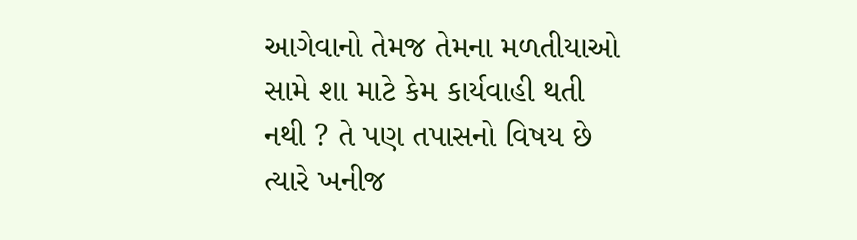આગેવાનો તેમજ તેમના મળતીયાઓ સામે શા માટે કેમ કાર્યવાહી થતી નથી ? તે પણ તપાસનો વિષય છે ત્યારે ખનીજ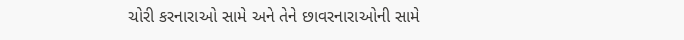ચોરી કરનારાઓ સામે અને તેને છાવરનારાઓની સામે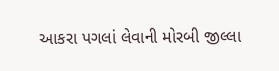આકરા પગલાં લેવાની મોરબી જીલ્લા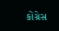કોંગ્રેસ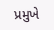પ્રમુખે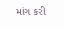માંગ કરી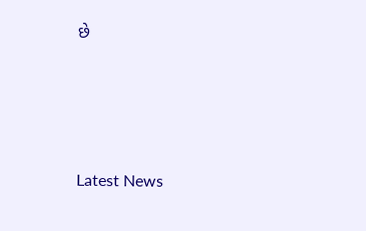છે






Latest News